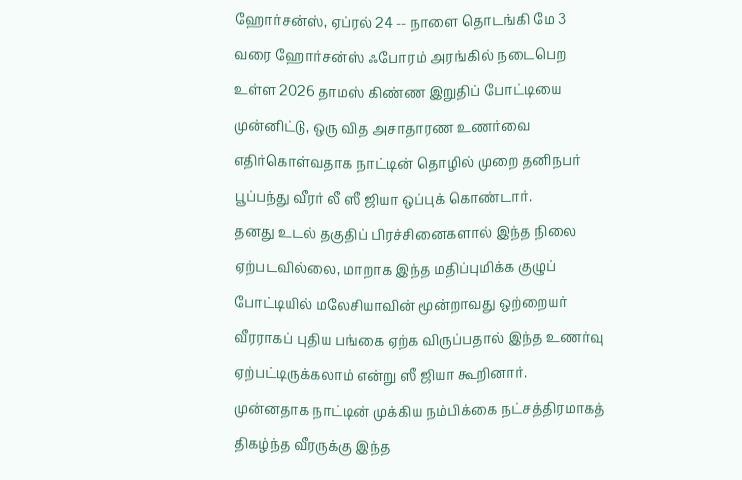ஹோர்சன்ஸ், ஏப்ரல் 24 -- நாளை தொடங்கி மே 3 வரை ஹோர்சன்ஸ் ஃபோரம் அரங்கில் நடைபெற உள்ள 2026 தாமஸ் கிண்ண இறுதிப் போட்டியை முன்னிட்டு, ஒரு வித அசாதாரண உணர்வை எதிர்கொள்வதாக நாட்டின் தொழில் முறை தனிநபர் பூப்பந்து வீரர் லீ ஸீ ஜியா ஒப்புக் கொண்டார்.
தனது உடல் தகுதிப் பிரச்சினைகளால் இந்த நிலை ஏற்படவில்லை, மாறாக இந்த மதிப்புமிக்க குழுப் போட்டியில் மலேசியாவின் மூன்றாவது ஒற்றையர் வீரராகப் புதிய பங்கை ஏற்க விருப்பதால் இந்த உணர்வு ஏற்பட்டிருக்கலாம் என்று ஸீ ஜியா கூறினார்.
முன்னதாக நாட்டின் முக்கிய நம்பிக்கை நட்சத்திரமாகத் திகழ்ந்த வீரருக்கு இந்த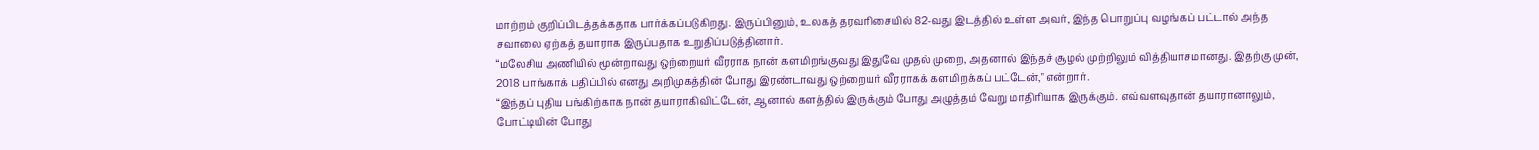மாற்றம் குறிப்பிடத்தக்கதாக பார்க்கப்படுகிறது. இருப்பினும், உலகத் தரவரிசையில் 82-வது இடத்தில் உள்ள அவர், இந்த பொறுப்பு வழங்கப் பட்டால் அந்த சவாலை ஏற்கத் தயாராக இருப்பதாக உறுதிப்படுத்தினார்.
“மலேசிய அணியில் மூன்றாவது ஒற்றையர் வீரராக நான் களமிறங்குவது இதுவே முதல் முறை, அதனால் இந்தச் சூழல் முற்றிலும் வித்தியாசமானது. இதற்கு முன், 2018 பாங்காக் பதிப்பில் எனது அறிமுகத்தின் போது இரண்டாவது ஒற்றையர் வீரராகக் களமிறக்கப் பட்டேன்," என்றார்.
“இந்தப் புதிய பங்கிற்காக நான் தயாராகிவிட்டேன், ஆனால் களத்தில் இருக்கும் போது அழுத்தம் வேறு மாதிரியாக இருக்கும். எவ்வளவுதான் தயாரானாலும், போட்டியின் போது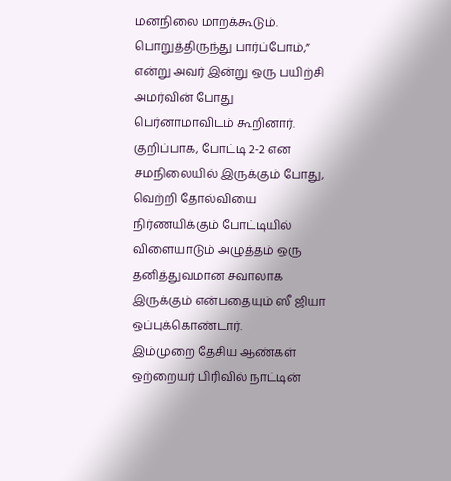மனநிலை மாறக்கூடும். பொறுத்திருந்து பார்ப்போம்,” என்று அவர் இன்று ஒரு பயிற்சி அமர்வின் போது பெர்னாமாவிடம் கூறினார்.
குறிப்பாக, போட்டி 2-2 என சமநிலையில் இருக்கும் போது, வெற்றி தோல்வியை நிர்ணயிக்கும் போட்டியில் விளையாடும் அழுத்தம் ஒரு தனித்துவமான சவாலாக இருக்கும் என்பதையும் ஸீ ஜியா ஒப்புக்கொண்டார்.
இம்முறை தேசிய ஆண்கள் ஒற்றையர் பிரிவில் நாட்டின்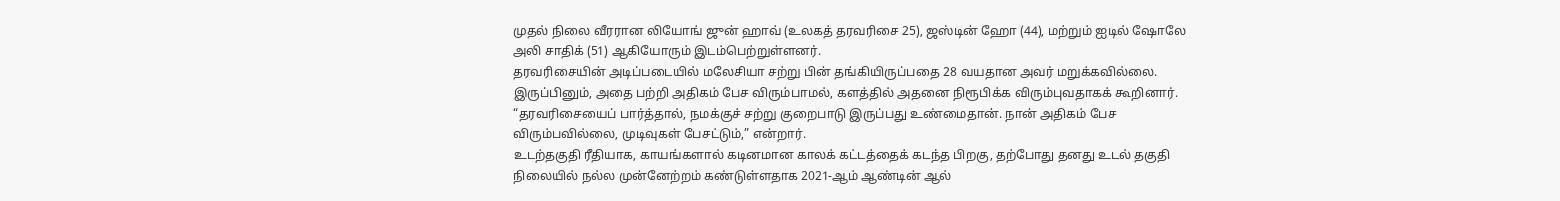முதல் நிலை வீரரான லியோங் ஜுன் ஹாவ் (உலகத் தரவரிசை 25), ஜஸ்டின் ஹோ (44), மற்றும் ஐடில் ஷோலே அலி சாதிக் (51) ஆகியோரும் இடம்பெற்றுள்ளனர்.
தரவரிசையின் அடிப்படையில் மலேசியா சற்று பின் தங்கியிருப்பதை 28 வயதான அவர் மறுக்கவில்லை. இருப்பினும், அதை பற்றி அதிகம் பேச விரும்பாமல், களத்தில் அதனை நிரூபிக்க விரும்புவதாகக் கூறினார்.
“தரவரிசையைப் பார்த்தால், நமக்குச் சற்று குறைபாடு இருப்பது உண்மைதான். நான் அதிகம் பேச விரும்பவில்லை, முடிவுகள் பேசட்டும்,” என்றார்.
உடற்தகுதி ரீதியாக, காயங்களால் கடினமான காலக் கட்டத்தைக் கடந்த பிறகு, தற்போது தனது உடல் தகுதி நிலையில் நல்ல முன்னேற்றம் கண்டுள்ளதாக 2021-ஆம் ஆண்டின் ஆல்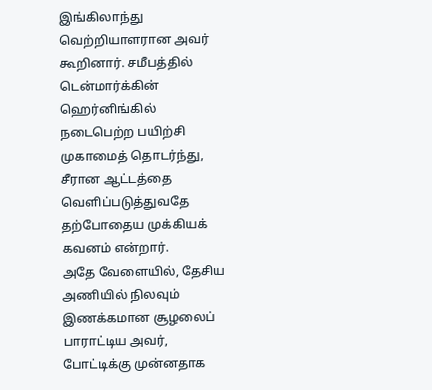இங்கிலாந்து வெற்றியாளரான அவர் கூறினார். சமீபத்தில் டென்மார்க்கின் ஹெர்னிங்கில் நடைபெற்ற பயிற்சி முகாமைத் தொடர்ந்து, சீரான ஆட்டத்தை வெளிப்படுத்துவதே தற்போதைய முக்கியக் கவனம் என்றார்.
அதே வேளையில், தேசிய அணியில் நிலவும் இணக்கமான சூழலைப் பாராட்டிய அவர், போட்டிக்கு முன்னதாக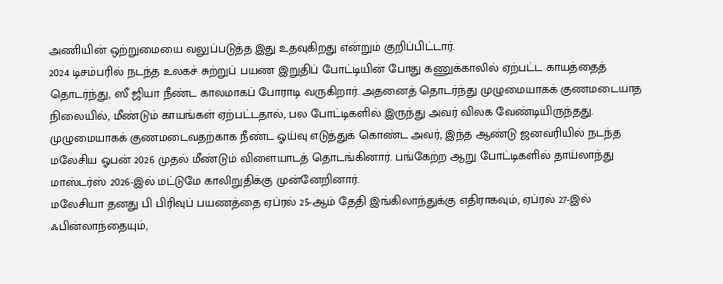அணியின் ஒற்றுமையை வலுப்படுத்த இது உதவுகிறது என்றும் குறிப்பிட்டார்.
2024 டிசம்பரில் நடந்த உலகச் சுற்றுப் பயண இறுதிப் போட்டியின் போது கணுக்காலில் ஏற்பட்ட காயத்தைத் தொடர்ந்து, ஸீ ஜியா நீண்ட காலமாகப் போராடி வருகிறார். அதனைத் தொடர்ந்து முழுமையாகக் குணமடையாத நிலையில், மீண்டும் காயங்கள் ஏற்பட்டதால், பல போட்டிகளில் இருந்து அவர் விலக வேண்டியிருந்தது.
முழுமையாகக் குணமடைவதற்காக நீண்ட ஓய்வு எடுத்துக் கொண்ட அவர், இந்த ஆண்டு ஜனவரியில் நடந்த மலேசிய ஓபன் 2026 முதல் மீண்டும் விளையாடத் தொடங்கினார். பங்கேற்ற ஆறு போட்டிகளில் தாய்லாந்து மாஸ்டர்ஸ் 2026-இல் மட்டுமே காலிறுதிக்கு முன்னேறினார்.
மலேசியா தனது பி பிரிவுப் பயணத்தை ஏப்ரல் 25-ஆம் தேதி இங்கிலாந்துக்கு எதிராகவும், ஏப்ரல் 27-இல் ஃபின்லாந்தையும்,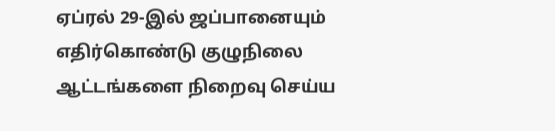ஏப்ரல் 29-இல் ஜப்பானையும் எதிர்கொண்டு குழுநிலை ஆட்டங்களை நிறைவு செய்ய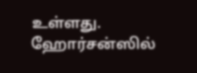உள்ளது.
ஹோர்சன்ஸில்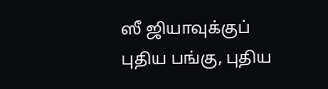ஸீ ஜியாவுக்குப் புதிய பங்கு, புதிய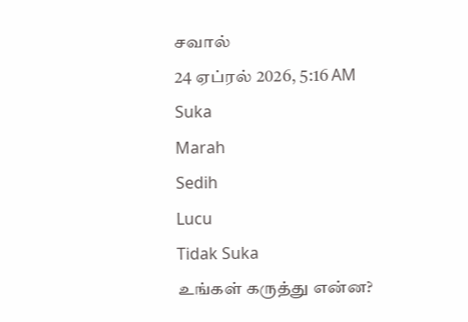சவால்
24 ஏப்ரல் 2026, 5:16 AM
Suka
Marah
Sedih
Lucu
Tidak Suka
உங்கள் கருத்து என்ன?